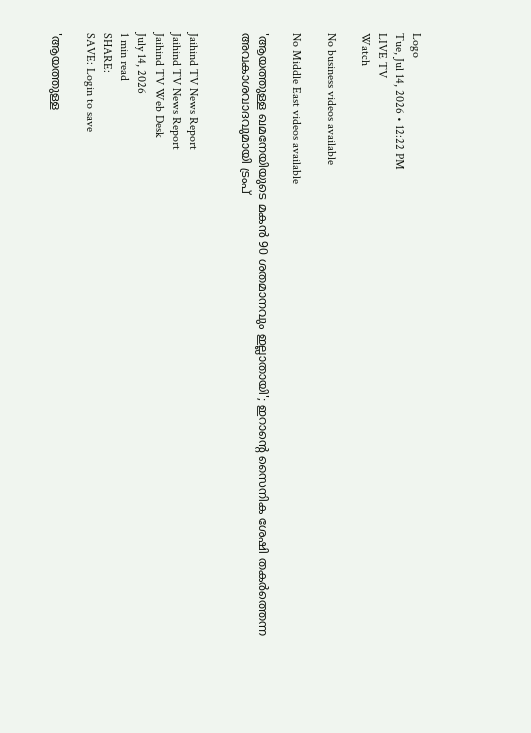Logo
Tue, Jul 14, 2026 • 12:22 PM
LIVE TV
Watch

No business videos available

No Middle East videos available

'ആയത്തുള്ള ഖമനേയിയുടെ മകൻ 90 ശതമാനവും ഇല്ലാതായി'; ഇറാന്റെ സൈനിക ശേഷി തകർത്തെന്ന അവകാശവാദവുമായി ട്രംപ്


Jaihind TV News Report
Jaihind TV News Report
Jaihind TV Web Desk
July 14, 2026
1 min read
SHARE:
SAVE: Login to save

'ആയത്തുള്ള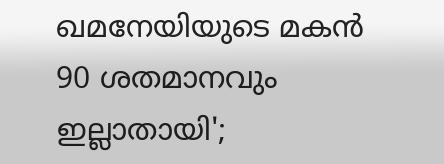ഖമനേയിയുടെ മകൻ 90 ശതമാനവും ഇല്ലാതായി';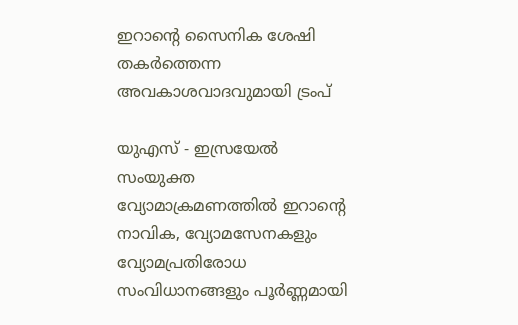ഇറാന്റെ സൈനിക ശേഷി തകർത്തെന്ന അവകാശവാദവുമായി ട്രംപ്

യുഎസ് - ഇസ്രയേൽ സംയുക്ത വ്യോമാക്രമണത്തിൽ ഇറാന്റെ നാവിക, വ്യോമസേനകളും വ്യോമപ്രതിരോധ സംവിധാനങ്ങളും പൂർണ്ണമായി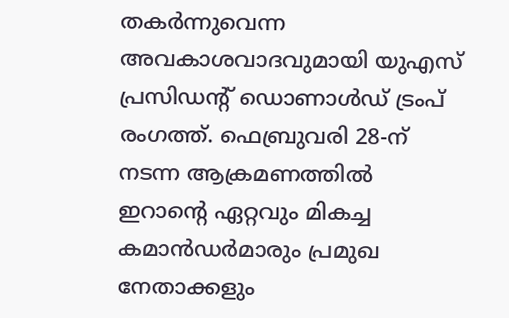തകർന്നുവെന്ന അവകാശവാദവുമായി യുഎസ് പ്രസിഡന്റ് ഡൊണാൾഡ് ട്രംപ് രംഗത്ത്. ഫെബ്രുവരി 28-ന് നടന്ന ആക്രമണത്തിൽ ഇറാന്റെ ഏറ്റവും മികച്ച കമാൻഡർമാരും പ്രമുഖ നേതാക്കളും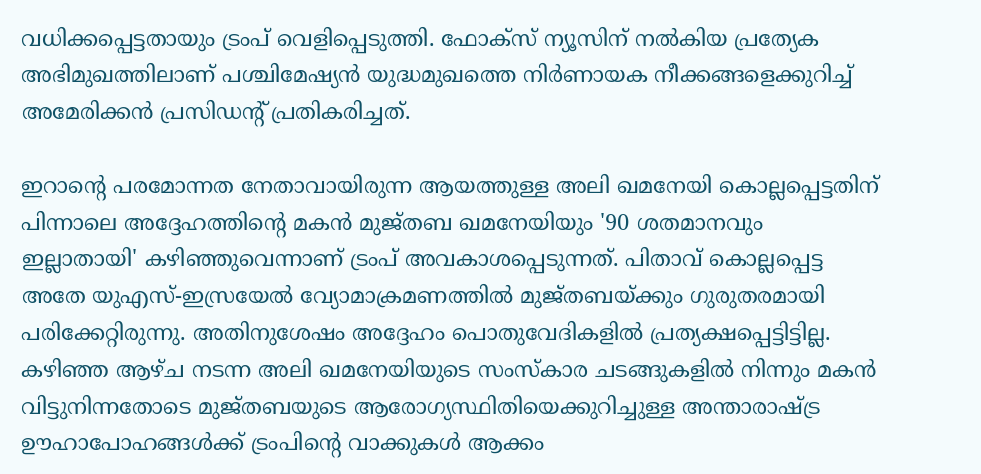വധിക്കപ്പെട്ടതായും ട്രംപ് വെളിപ്പെടുത്തി. ഫോക്സ് ന്യൂസിന് നൽകിയ പ്രത്യേക അഭിമുഖത്തിലാണ് പശ്ചിമേഷ്യൻ യുദ്ധമുഖത്തെ നിർണായക നീക്കങ്ങളെക്കുറിച്ച് അമേരിക്കൻ പ്രസിഡന്റ് പ്രതികരിച്ചത്.

ഇറാന്റെ പരമോന്നത നേതാവായിരുന്ന ആയത്തുള്ള അലി ഖമനേയി കൊല്ലപ്പെട്ടതിന് പിന്നാലെ അദ്ദേഹത്തിന്റെ മകൻ മുജ്തബ ഖമനേയിയും '90 ശതമാനവും ഇല്ലാതായി' കഴിഞ്ഞുവെന്നാണ് ട്രംപ് അവകാശപ്പെടുന്നത്. പിതാവ് കൊല്ലപ്പെട്ട അതേ യുഎസ്-ഇസ്രയേൽ വ്യോമാക്രമണത്തിൽ മുജ്തബയ്ക്കും ഗുരുതരമായി പരിക്കേറ്റിരുന്നു. അതിനുശേഷം അദ്ദേഹം പൊതുവേദികളിൽ പ്രത്യക്ഷപ്പെട്ടിട്ടില്ല. കഴിഞ്ഞ ആഴ്ച നടന്ന അലി ഖമനേയിയുടെ സംസ്‌കാര ചടങ്ങുകളിൽ നിന്നും മകൻ വിട്ടുനിന്നതോടെ മുജ്തബയുടെ ആരോഗ്യസ്ഥിതിയെക്കുറിച്ചുള്ള അന്താരാഷ്ട്ര ഊഹാപോഹങ്ങൾക്ക് ട്രംപിന്റെ വാക്കുകൾ ആക്കം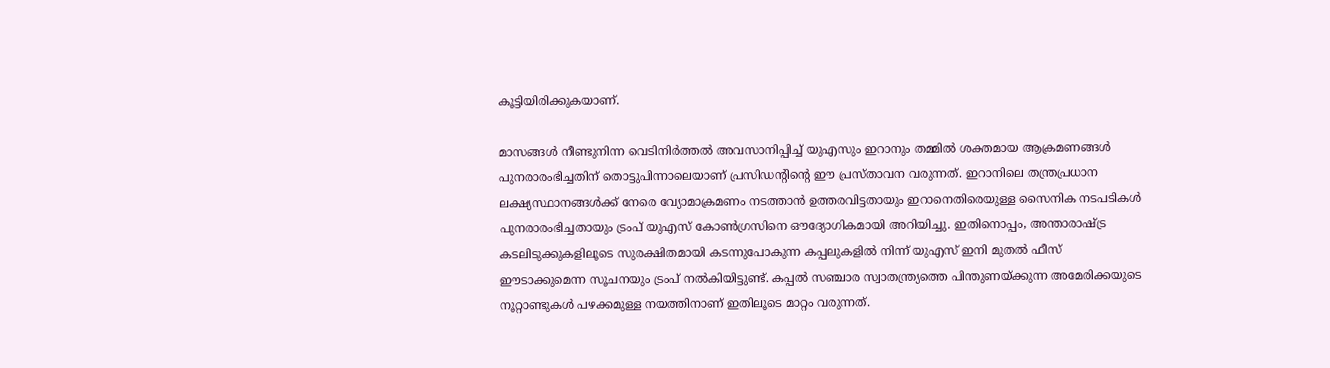കൂട്ടിയിരിക്കുകയാണ്.

മാസങ്ങൾ നീണ്ടുനിന്ന വെടിനിർത്തൽ അവസാനിപ്പിച്ച് യുഎസും ഇറാനും തമ്മിൽ ശക്തമായ ആക്രമണങ്ങൾ പുനരാരംഭിച്ചതിന് തൊട്ടുപിന്നാലെയാണ് പ്രസിഡന്റിന്റെ ഈ പ്രസ്താവന വരുന്നത്. ഇറാനിലെ തന്ത്രപ്രധാന ലക്ഷ്യസ്ഥാനങ്ങൾക്ക് നേരെ വ്യോമാക്രമണം നടത്താൻ ഉത്തരവിട്ടതായും ഇറാനെതിരെയുള്ള സൈനിക നടപടികൾ പുനരാരംഭിച്ചതായും ട്രംപ് യുഎസ് കോൺഗ്രസിനെ ഔദ്യോഗികമായി അറിയിച്ചു. ഇതിനൊപ്പം, അന്താരാഷ്ട്ര കടലിടുക്കുകളിലൂടെ സുരക്ഷിതമായി കടന്നുപോകുന്ന കപ്പലുകളിൽ നിന്ന് യുഎസ് ഇനി മുതൽ ഫീസ് ഈടാക്കുമെന്ന സൂചനയും ട്രംപ് നൽകിയിട്ടുണ്ട്. കപ്പൽ സഞ്ചാര സ്വാതന്ത്ര്യത്തെ പിന്തുണയ്ക്കുന്ന അമേരിക്കയുടെ നൂറ്റാണ്ടുകൾ പഴക്കമുള്ള നയത്തിനാണ് ഇതിലൂടെ മാറ്റം വരുന്നത്.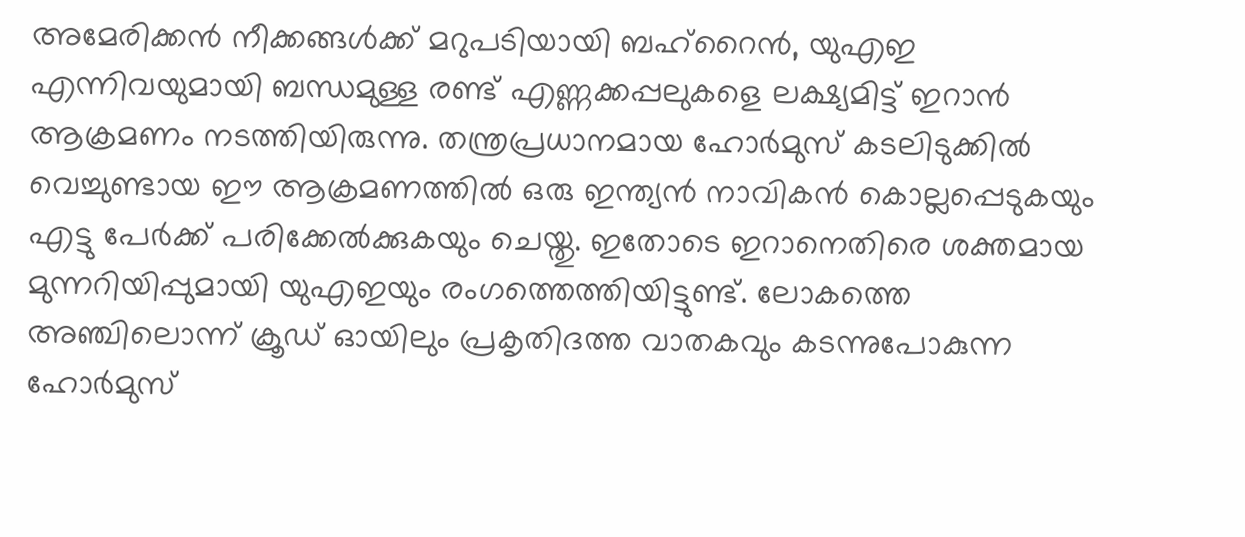അമേരിക്കൻ നീക്കങ്ങൾക്ക് മറുപടിയായി ബഹ്‌റൈൻ, യുഎഇ എന്നിവയുമായി ബന്ധമുള്ള രണ്ട് എണ്ണക്കപ്പലുകളെ ലക്ഷ്യമിട്ട് ഇറാൻ ആക്രമണം നടത്തിയിരുന്നു. തന്ത്രപ്രധാനമായ ഹോർമുസ് കടലിടുക്കിൽ വെച്ചുണ്ടായ ഈ ആക്രമണത്തിൽ ഒരു ഇന്ത്യൻ നാവികൻ കൊല്ലപ്പെടുകയും എട്ടു പേർക്ക് പരിക്കേൽക്കുകയും ചെയ്തു. ഇതോടെ ഇറാനെതിരെ ശക്തമായ മുന്നറിയിപ്പുമായി യുഎഇയും രംഗത്തെത്തിയിട്ടുണ്ട്. ലോകത്തെ അഞ്ചിലൊന്ന് ക്രൂഡ് ഓയിലും പ്രകൃതിദത്ത വാതകവും കടന്നുപോകുന്ന ഹോർമുസ്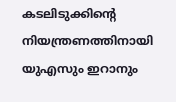കടലിടുക്കിന്റെ നിയന്ത്രണത്തിനായി യുഎസും ഇറാനും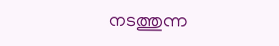നടത്തുന്ന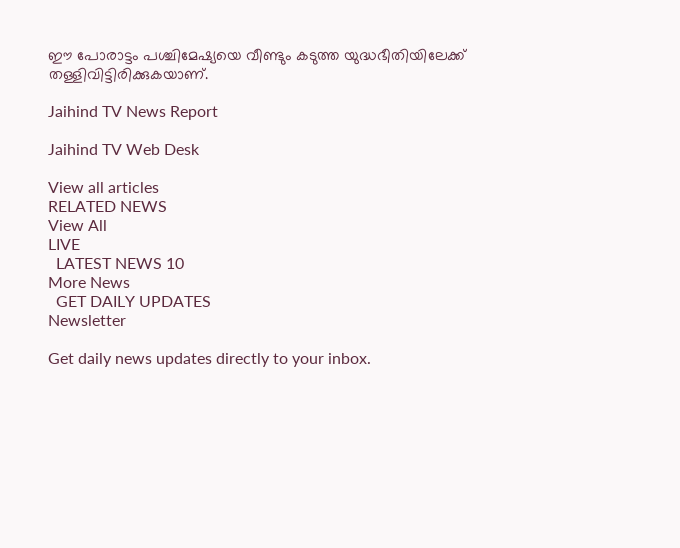ഈ പോരാട്ടം പശ്ചിമേഷ്യയെ വീണ്ടും കടുത്ത യുദ്ധഭീതിയിലേക്ക് തള്ളിവിട്ടിരിക്കുകയാണ്.

Jaihind TV News Report

Jaihind TV Web Desk

View all articles
RELATED NEWS
View All
LIVE
  LATEST NEWS 10
More News
  GET DAILY UPDATES
Newsletter

Get daily news updates directly to your inbox.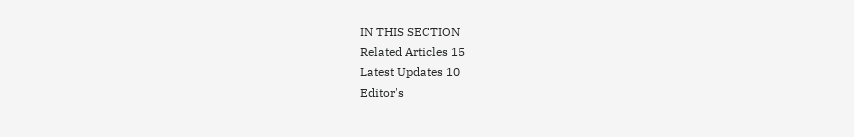IN THIS SECTION
Related Articles 15
Latest Updates 10
Editor's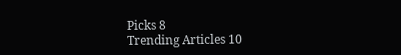Picks 8
Trending Articles 10